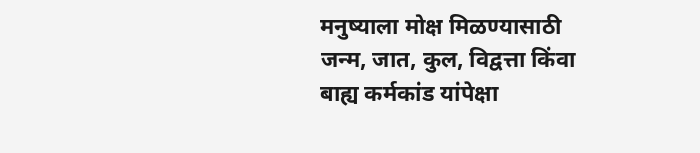मनुष्याला मोक्ष मिळण्यासाठी जन्म, जात, कुल, विद्वत्ता किंवा बाह्य कर्मकांड यांपेक्षा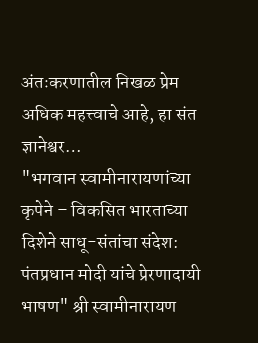अंतःकरणातील निखळ प्रेम अधिक महत्त्वाचे आहे, हा संत ज्ञानेश्वर…
"भगवान स्वामीनारायणांच्या कृपेने – विकसित भारताच्या दिशेने साधू-संतांचा संदेश: पंतप्रधान मोदी यांचे प्रेरणादायी भाषण" श्री स्वामीनारायण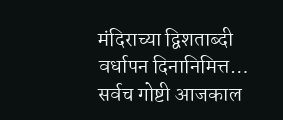मंदिराच्या द्विशताब्दी वर्धापन दिनानिमित्त…
सर्वच गोष्टी आजकाल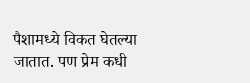पैशामध्ये विकत घेतल्या जातात. पण प्रेम कधी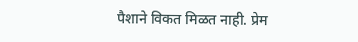पैशाने विकत मिळत नाही. प्रेम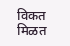विकत मिळत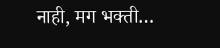नाही, मग भक्ती…